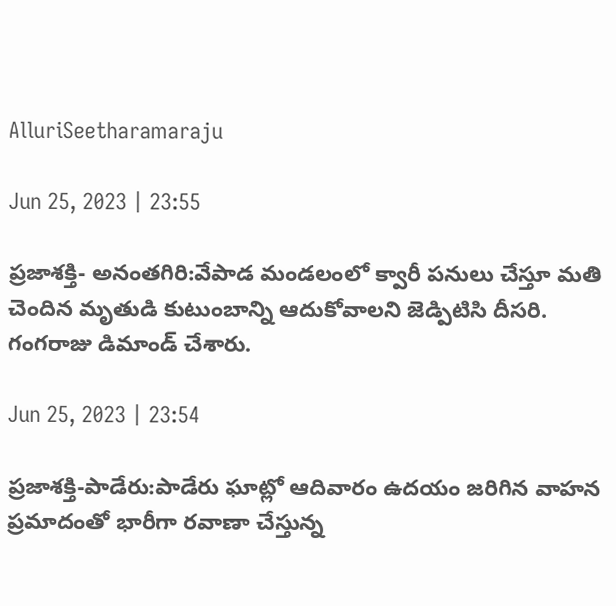AlluriSeetharamaraju

Jun 25, 2023 | 23:55

ప్రజాశక్తి- అనంతగిరి:వేపాడ మండలంలో క్వారీ పనులు చేస్తూ మతి చెందిన మృతుడి కుటుంబాన్ని ఆదుకోవాలని జెడ్పిటిసి దీసరి. గంగరాజు డిమాండ్‌ చేశారు.

Jun 25, 2023 | 23:54

ప్రజాశక్తి-పాడేరు:పాడేరు ఘాట్లో ఆదివారం ఉదయం జరిగిన వాహన ప్రమాదంతో భారీగా రవాణా చేస్తున్న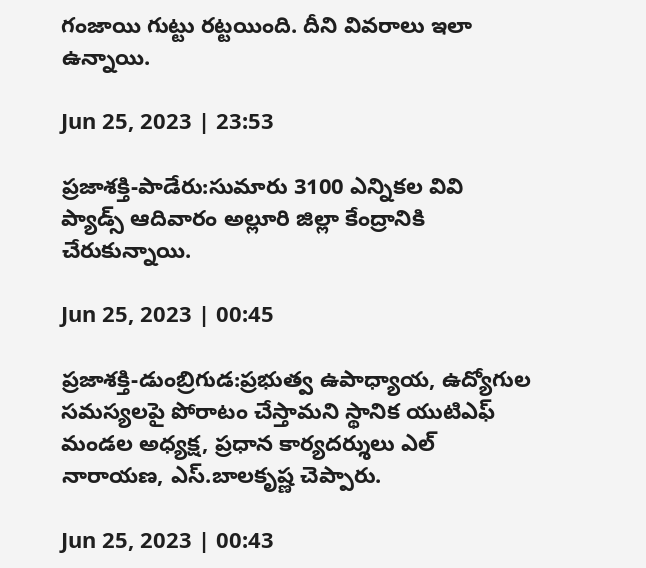గంజాయి గుట్టు రట్టయింది. దీని వివరాలు ఇలా ఉన్నాయి.

Jun 25, 2023 | 23:53

ప్రజాశక్తి-పాడేరు:సుమారు 3100 ఎన్నికల వివి ప్యాడ్స్‌ ఆదివారం అల్లూరి జిల్లా కేంద్రానికి చేరుకున్నాయి.

Jun 25, 2023 | 00:45

ప్రజాశక్తి-డుంబ్రిగుడ:ప్రభుత్వ ఉపాధ్యాయ, ఉద్యోగుల సమస్యలపై పోరాటం చేస్తామని స్థానిక యుటిఎఫ్‌ మండల అధ్యక్ష, ప్రధాన కార్యదర్శులు ఎల్‌ నారాయణ, ఎస్‌.బాలకృష్ణ చెప్పారు.

Jun 25, 2023 | 00:43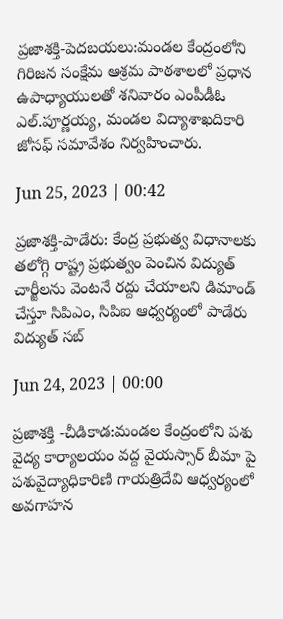ప్రజాశక్తి-పెదబయలు:మండల కేంద్రంలోని గిరిజన సంక్షేమ ఆశ్రమ పాఠశాలలో ప్రధాన ఉపాధ్యాయులతో శనివారం ఎంపీడీఓ ఎల్‌.పూర్ణయ్య, మండల విద్యాశాఖదికారి జోసఫ్‌ సమావేశం నిర్వహించారు.

Jun 25, 2023 | 00:42

ప్రజాశక్తి-పాడేరు: కేంద్ర ప్రభుత్వ విధానాలకు తలోగ్గి రాష్ట్ర ప్రభుత్వం పెంచిన విద్యుత్‌ చార్జీలను వెంటనే రద్దు చేయాలని డిమాండ్‌ చేస్తూ సిపిఎం, సిపిఐ ఆధ్వర్యంలో పాడేరు విద్యుత్‌ సబ్

Jun 24, 2023 | 00:00

ప్రజాశక్తి -చీడికాడ:మండల కేంద్రంలోని పశు వైద్య కార్యాలయం వద్ద వైయస్సార్‌ బీమా పై పశువైద్యాధికారిణి గాయత్రిదేవి ఆధ్వర్యంలో అవగాహన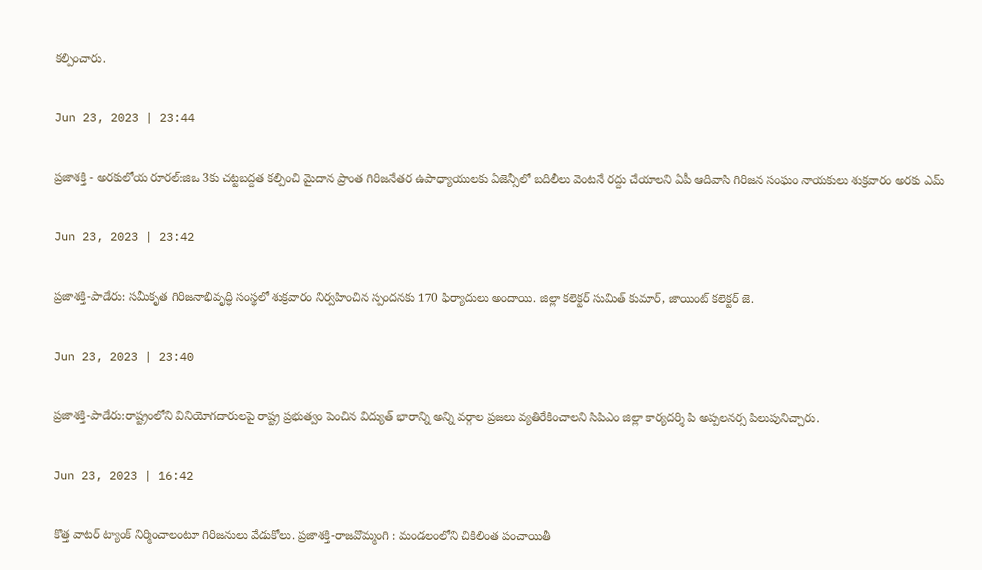కల్పించారు.

Jun 23, 2023 | 23:44

ప్రజాశక్తి - అరకులోయ రూరల్‌:జిఒ 3కు చట్టబద్దత కల్పించి మైదాన ప్రాంత గిరిజనేతర ఉపాధ్యాయులకు ఏజెన్సీలో బదిలీలు వెంటనే రద్దు చేయాలని ఏపీ ఆదివాసి గిరిజన సంఘం నాయకులు శుక్రవారం అరకు ఎమ్

Jun 23, 2023 | 23:42

ప్రజాశక్తి-పాడేరు: సమీకృత గిరిజనాభివృద్ధి సంస్థలో శుక్రవారం నిర్వహించిన స్పందనకు 170 ఫిర్యాదులు అందాయి. జిల్లా కలెక్టర్‌ సుమిత్‌ కుమార్‌, జాయింట్‌ కలెక్టర్‌ జె.

Jun 23, 2023 | 23:40

ప్రజాశక్తి-పాడేరు:రాష్ట్రంలోని వినియోగదారులపై రాష్ట్ర ప్రభుత్వం పెంచిన విద్యుత్‌ భారాన్ని అన్ని వర్గాల ప్రజలు వ్యతిరేకించాలని సిపిఎం జిల్లా కార్యదర్శి పి అప్పలనర్స పిలుపునిచ్చారు.

Jun 23, 2023 | 16:42

కొత్త వాటర్ ట్యాంక్ నిర్మించాలంటూ గిరిజనులు వేడుకోలు. ప్రజాశక్తి-రాజవొమ్మంగి : మండలంలోని చికిలింత పంచాయితీ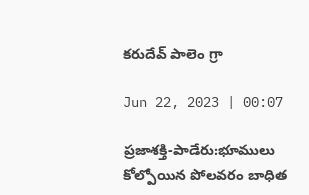కరుదేవ్ పాలెం గ్రా

Jun 22, 2023 | 00:07

ప్రజాశక్తి-పాడేరు:భూములు కోల్పోయిన పోలవరం బాధిత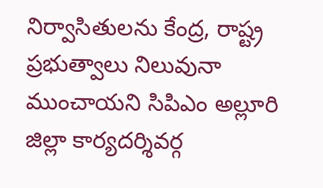నిర్వాసితులను కేంద్ర, రాష్ట్ర ప్రభుత్వాలు నిలువునా ముంచాయని సిపిఎం అల్లూరి జిల్లా కార్యదర్శివర్గ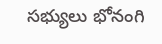సభ్యులు భోనంగి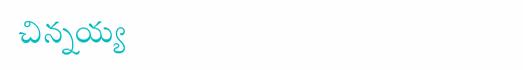చిన్నయ్య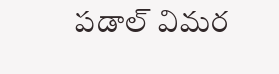పడాల్‌ విమర